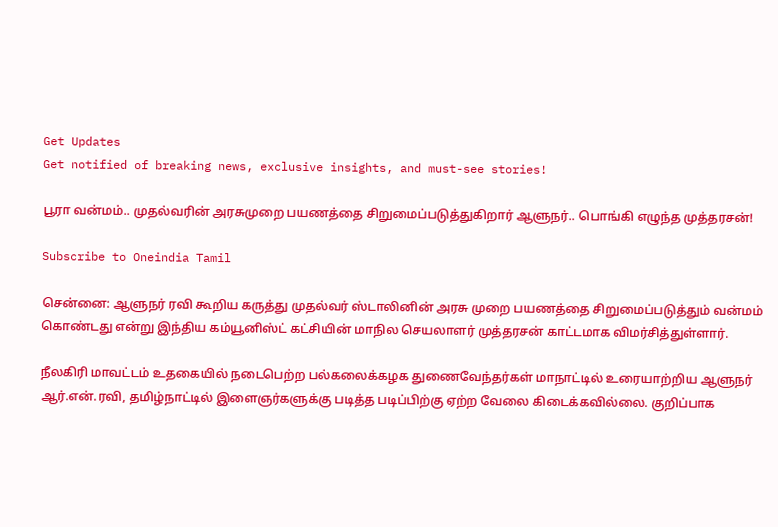Get Updates
Get notified of breaking news, exclusive insights, and must-see stories!

பூரா வன்மம்.. முதல்வரின் அரசுமுறை பயணத்தை சிறுமைப்படுத்துகிறார் ஆளுநர்.. பொங்கி எழுந்த முத்தரசன்!

Subscribe to Oneindia Tamil

சென்னை: ஆளுநர் ரவி கூறிய கருத்து முதல்வர் ஸ்டாலினின் அரசு முறை பயணத்தை சிறுமைப்படுத்தும் வன்மம் கொண்டது என்று இந்திய கம்யூனிஸ்ட் கட்சியின் மாநில செயலாளர் முத்தரசன் காட்டமாக விமர்சித்துள்ளார்.

நீலகிரி மாவட்டம் உதகையில் நடைபெற்ற பல்கலைக்கழக துணைவேந்தர்கள் மாநாட்டில் உரையாற்றிய ஆளுநர் ஆர்.என்.ரவி, தமிழ்நாட்டில் இளைஞர்களுக்கு படித்த படிப்பிற்கு ஏற்ற வேலை கிடைக்கவில்லை. குறிப்பாக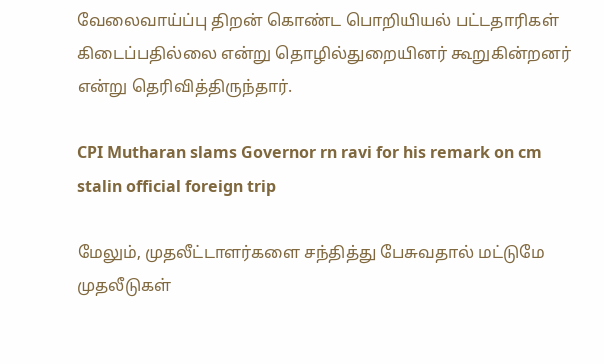வேலைவாய்ப்பு திறன் கொண்ட பொறியியல் பட்டதாரிகள் கிடைப்பதில்லை என்று தொழில்துறையினர் கூறுகின்றனர் என்று தெரிவித்திருந்தார்.

CPI Mutharan slams Governor rn ravi for his remark on cm stalin official foreign trip

மேலும், முதலீட்டாளர்களை சந்தித்து பேசுவதால் மட்டுமே முதலீடுகள்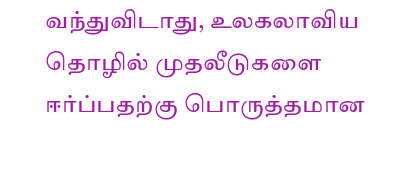வந்துவிடாது, உலகலாவிய தொழில் முதலீடுகளை ஈர்ப்பதற்கு பொருத்தமான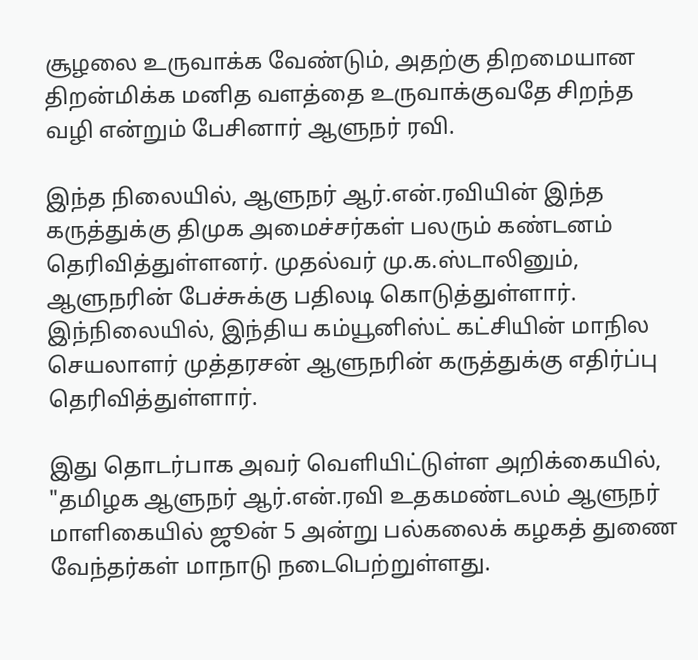சூழலை உருவாக்க வேண்டும், அதற்கு திறமையான திறன்மிக்க மனித வளத்தை உருவாக்குவதே சிறந்த வழி என்றும் பேசினார் ஆளுநர் ரவி.

இந்த நிலையில், ஆளுநர் ஆர்.என்.ரவியின் இந்த கருத்துக்கு திமுக அமைச்சர்கள் பலரும் கண்டனம் தெரிவித்துள்ளனர். முதல்வர் மு.க.ஸ்டாலினும், ஆளுநரின் பேச்சுக்கு பதிலடி கொடுத்துள்ளார். இந்நிலையில், இந்திய கம்யூனிஸ்ட் கட்சியின் மாநில செயலாளர் முத்தரசன் ஆளுநரின் கருத்துக்கு எதிர்ப்பு தெரிவித்துள்ளார்.

இது தொடர்பாக அவர் வெளியிட்டுள்ள அறிக்கையில், "தமிழக ஆளுநர் ஆர்.என்.ரவி உதகமண்டலம் ஆளுநர் மாளிகையில் ஜூன் 5 அன்று பல்கலைக் கழகத் துணை வேந்தர்கள் மாநாடு நடைபெற்றுள்ளது.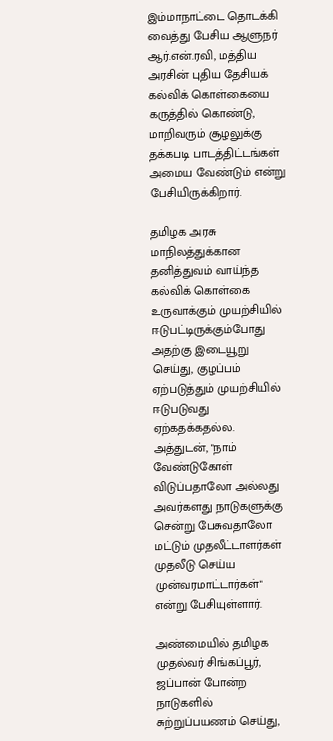இம்மாநாட்டை தொடக்கி வைத்து பேசிய ஆளுநர் ஆர்.என்.ரவி, மத்திய அரசின் புதிய தேசியக் கல்விக் கொள்கையை கருத்தில் கொண்டு, மாறிவரும் சூழலுக்கு தக்கபடி பாடத்திட்டங்கள் அமைய வேண்டும் என்று பேசியிருக்கிறார்.

தமிழக அரசு மாநிலத்துக்கான தனித்துவம் வாய்ந்த கல்விக் கொள்கை உருவாக்கும் முயற்சியில் ஈடுபட்டிருக்கும்போது அதற்கு இடையூறு செய்து, குழப்பம் ஏற்படுத்தும் முயற்சியில் ஈடுபடுவது ஏற்கதக்கதல்ல. அத்துடன், "நாம் வேண்டுகோள் விடுப்பதாலோ அல்லது அவர்களது நாடுகளுக்கு சென்று பேசுவதாலோ மட்டும் முதலீட்டாளர்கள் முதலீடு செய்ய முன்வரமாட்டார்கள்" என்று பேசியுள்ளார்.

அண்மையில் தமிழக முதல்வர் சிங்கப்பூர், ஜப்பான் போன்ற நாடுகளில் சுற்றுப்பயணம் செய்து,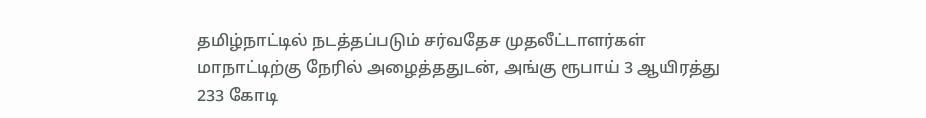தமிழ்நாட்டில் நடத்தப்படும் சர்வதேச முதலீட்டாளர்கள் மாநாட்டிற்கு நேரில் அழைத்ததுடன், அங்கு ரூபாய் 3 ஆயிரத்து 233 கோடி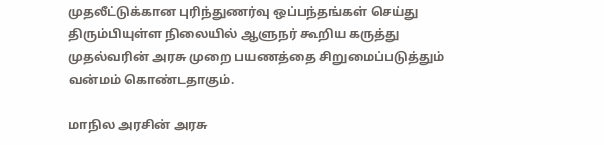முதலீட்டுக்கான புரிந்துணர்வு ஒப்பந்தங்கள் செய்து திரும்பியுள்ள நிலையில் ஆளுநர் கூறிய கருத்து முதல்வரின் அரசு முறை பயணத்தை சிறுமைப்படுத்தும் வன்மம் கொண்டதாகும்.

மாநில அரசின் அரசு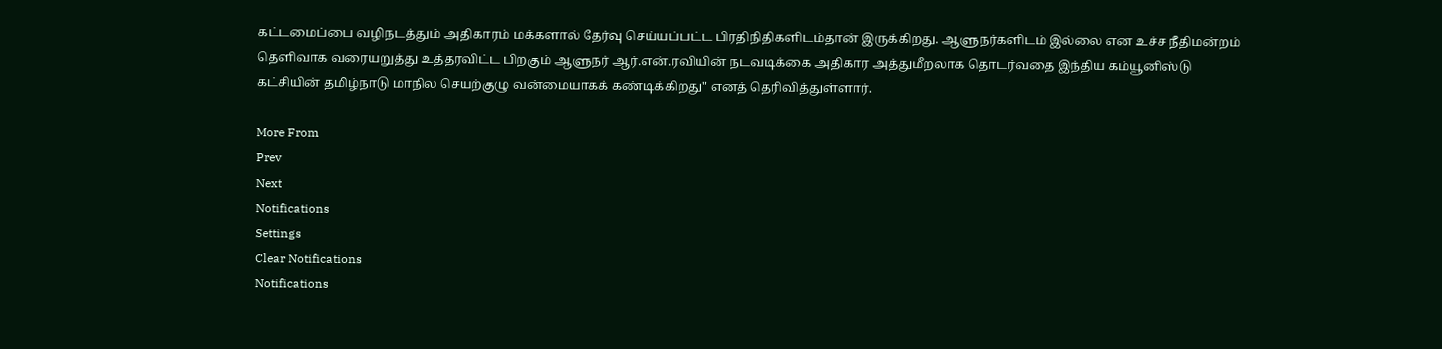கட்டமைப்பை வழிநடத்தும் அதிகாரம் மக்களால் தேர்வு செய்யப்பட்ட பிரதிநிதிகளிடம்தான் இருக்கிறது. ஆளுநர்களிடம் இல்லை என உச்ச நீதிமன்றம் தெளிவாக வரையறுத்து உத்தரவிட்ட பிறகும் ஆளுநர் ஆர்.என்.ரவியின் நடவடிக்கை அதிகார அத்துமீறலாக தொடர்வதை இந்திய கம்யூனிஸ்டு கட்சியின் தமிழ்நாடு மாநில செயற்குழு வன்மையாகக் கண்டிக்கிறது" எனத் தெரிவித்துள்ளார்.

More From
Prev
Next
Notifications
Settings
Clear Notifications
Notifications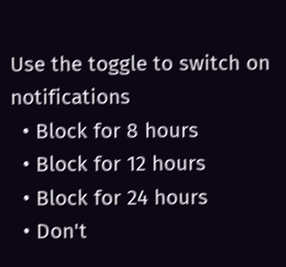Use the toggle to switch on notifications
  • Block for 8 hours
  • Block for 12 hours
  • Block for 24 hours
  • Don't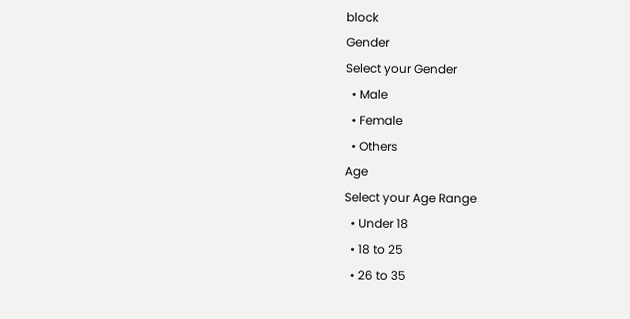block
Gender
Select your Gender
  • Male
  • Female
  • Others
Age
Select your Age Range
  • Under 18
  • 18 to 25
  • 26 to 35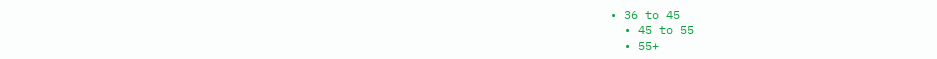• 36 to 45
  • 45 to 55
  • 55+